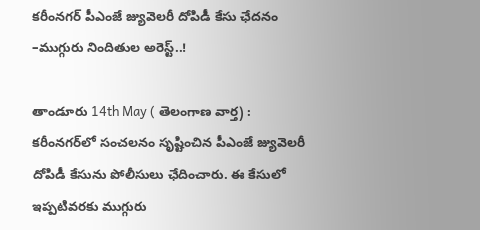కరీంనగర్ పీఎంజే జ్యువెలరీ దోపిడీ కేసు ఛేదనం –ముగ్గురు నిందితుల అరెస్ట్..!

తాండూరు 14th May ( తెలంగాణ వార్త) : కరీంనగర్‌లో సంచలనం సృష్టించిన పీఎంజే జ్యువెలరీ దోపిడీ కేసును పోలీసులు ఛేదించారు. ఈ కేసులో ఇప్పటివరకు ముగ్గురు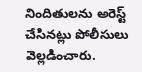నిందితులను అరెస్ట్ చేసినట్లు పోలీసులు వెల్లడించారు.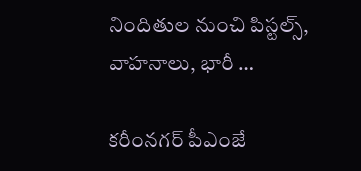నిందితుల నుంచి పిస్టల్స్, వాహనాలు, భారీ …

కరీంనగర్ పీఎంజే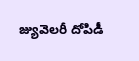జ్యువెలరీ దోపిడీ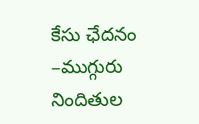కేసు ఛేదనం –ముగ్గురు నిందితుల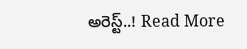అరెస్ట్..! Read More